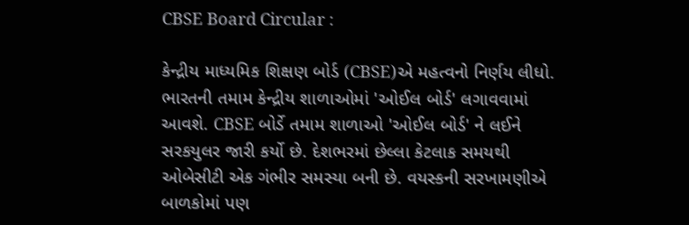CBSE Board Circular :

કેન્દ્રીય માધ્યમિક શિક્ષણ બોર્ડ (CBSE)એ મહત્વનો નિર્ણય લીધો. ભારતની તમામ કેન્દ્રીય શાળાઓમાં 'ઓઈલ બોર્ડ' લગાવવામાં આવશે. CBSE બોર્ડે તમામ શાળાઓ 'ઓઈલ બોર્ડ' ને લઈને સરકયુલર જારી કર્યો છે. દેશભરમાં છેલ્લા કેટલાક સમયથી ઓબેસીટી એક ગંભીર સમસ્યા બની છે. વયસ્કની સરખામણીએ બાળકોમાં પણ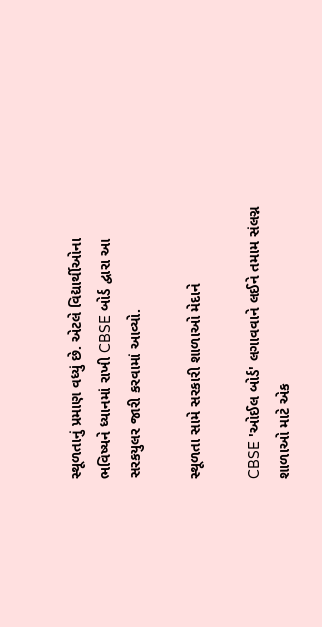સ્થૂળતાનું પ્રમાણ વધ્યું છે. એટલે વિદ્યાર્થીઓના ભવિષ્યને ધ્યાનમાં રાખી CBSE બોર્ડ દ્વારા આ સરકયુલર જારી કરવામાં આવ્યો.

સ્થૂળતા સામે સરકારી શાળાઓ મેદાને

CBSE 'ઓઈલ બોર્ડ' લગાવવાને લઈને તમામ સંલગ્ન શાળાઓ માટે એક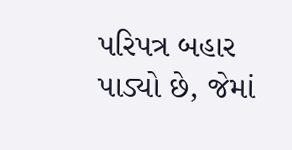પરિપત્ર બહાર પાડ્યો છે, જેમાં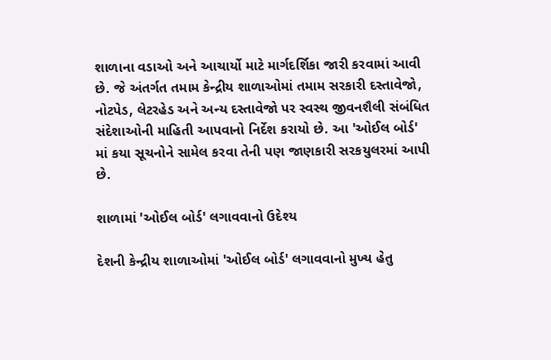શાળાના વડાઓ અને આચાર્યો માટે માર્ગદર્શિકા જારી કરવામાં આવી છે. જે અંતર્ગત તમામ કેન્દ્રીય શાળાઓમાં તમામ સરકારી દસ્તાવેજો, નોટપેડ, લેટરહેડ અને અન્ય દસ્તાવેજો પર સ્વસ્થ જીવનશૈલી સંબંધિત સંદેશાઓની માહિતી આપવાનો નિર્દેશ કરાયો છે. આ 'ઓઈલ બોર્ડ' માં કયા સૂચનોને સામેલ કરવા તેની પણ જાણકારી સરકયુલરમાં આપી છે.

શાળામાં 'ઓઈલ બોર્ડ' લગાવવાનો ઉદેશ્ય

દેશની કેન્દ્રીય શાળાઓમાં 'ઓઈલ બોર્ડ' લગાવવાનો મુખ્ય હેતુ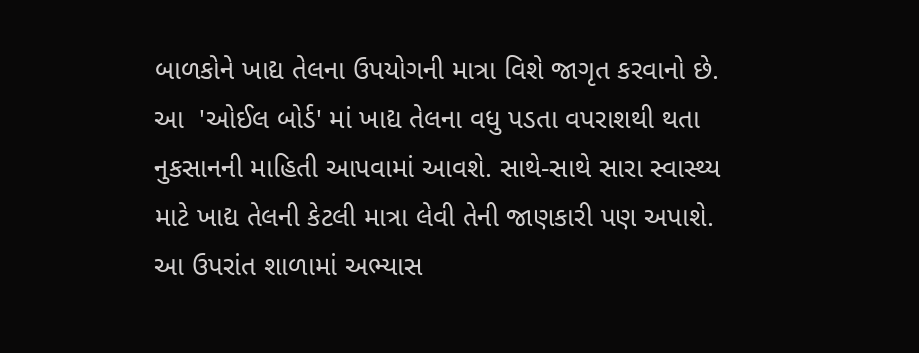બાળકોને ખાદ્ય તેલના ઉપયોગની માત્રા વિશે જાગૃત કરવાનો છે. આ  'ઓઈલ બોર્ડ' માં ખાદ્ય તેલના વધુ પડતા વપરાશથી થતા નુકસાનની માહિતી આપવામાં આવશે. સાથે-સાથે સારા સ્વાસ્થ્ય માટે ખાદ્ય તેલની કેટલી માત્રા લેવી તેની જાણકારી પણ અપાશે. આ ઉપરાંત શાળામાં અભ્યાસ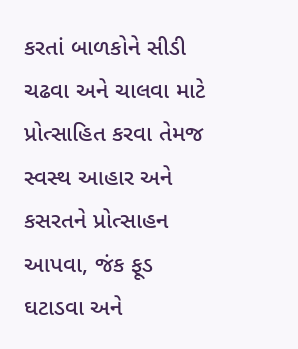કરતાં બાળકોને સીડી ચઢવા અને ચાલવા માટે પ્રોત્સાહિત કરવા તેમજ સ્વસ્થ આહાર અને કસરતને પ્રોત્સાહન આપવા, જંક ફૂડ ઘટાડવા અને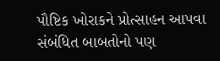પૌષ્ટિક ખોરાકને પ્રોત્સાહન આપવા સંબંધિત બાબતોનો પણ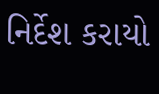નિર્દેશ કરાયો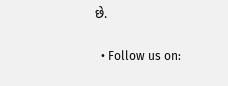છે.

  • Follow us on: